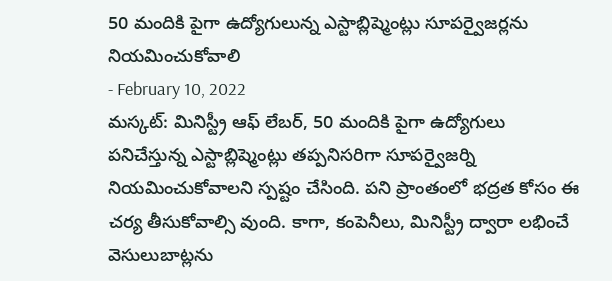50 మందికి పైగా ఉద్యోగులున్న ఎస్టాబ్లిష్మెంట్లు సూపర్వైజర్లను నియమించుకోవాలి
- February 10, 2022
మస్కట్: మినిస్ట్రీ ఆఫ్ లేబర్, 50 మందికి పైగా ఉద్యోగులు పనిచేస్తున్న ఎస్టాబ్లిష్మెంట్లు తప్పనిసరిగా సూపర్వైజర్ని నియమించుకోవాలని స్పష్టం చేసింది. పని ప్రాంతంలో భద్రత కోసం ఈ చర్య తీసుకోవాల్సి వుంది. కాగా, కంపెనీలు, మినిస్ట్రీ ద్వారా లభించే వెసులుబాట్లను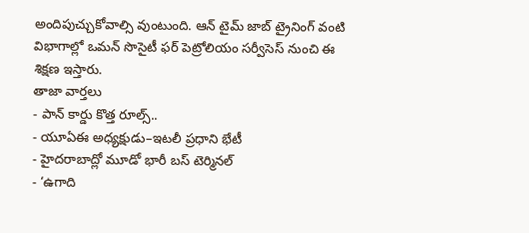అందిపుచ్చుకోవాల్సి వుంటుంది. ఆన్ టైమ్ జాబ్ ట్రైనింగ్ వంటి విభాగాల్లో ఒమన్ సొసైటీ ఫర్ పెట్రోలియం సర్వీసెస్ నుంచి ఈ శిక్షణ ఇస్తారు.
తాజా వార్తలు
- పాన్ కార్డు కొత్త రూల్స్..
- యూఏఈ అధ్యక్షుడు–ఇటలీ ప్రధాని భేటీ
- హైదరాబాద్లో మూడో భారీ బస్ టెర్మినల్
- ‘ఉగాది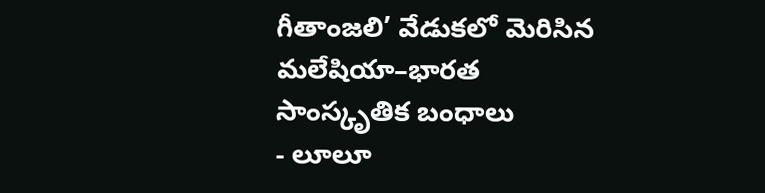గీతాంజలి’ వేడుకలో మెరిసిన మలేషియా–భారత సాంస్కృతిక బంధాలు
- లూలూ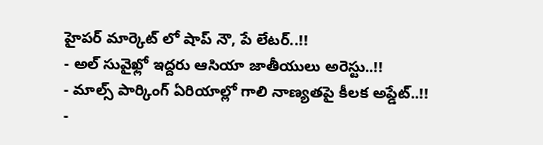హైపర్ మార్కెట్ లో షాప్ నౌ, పే లేటర్..!!
- అల్ సువైఖ్లో ఇద్దరు ఆసియా జాతీయులు అరెస్టు..!!
- మాల్స్ పార్కింగ్ ఏరియాల్లో గాలి నాణ్యతపై కీలక అప్డేట్..!!
-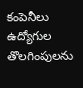కంపెనీలు ఉద్యోగుల తొలగింపులను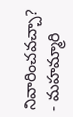నివారించవచ్చా?
- మహమ్మారి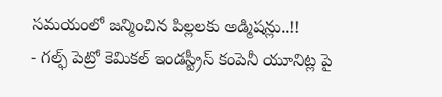సమయంలో జన్మించిన పిల్లలకు అడ్మిషన్లు..!!
- గల్ఫ్ పెట్రో కెమికల్ ఇండస్ట్రీస్ కంపెనీ యూనిట్ల పై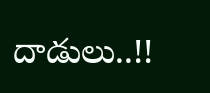దాడులు..!!